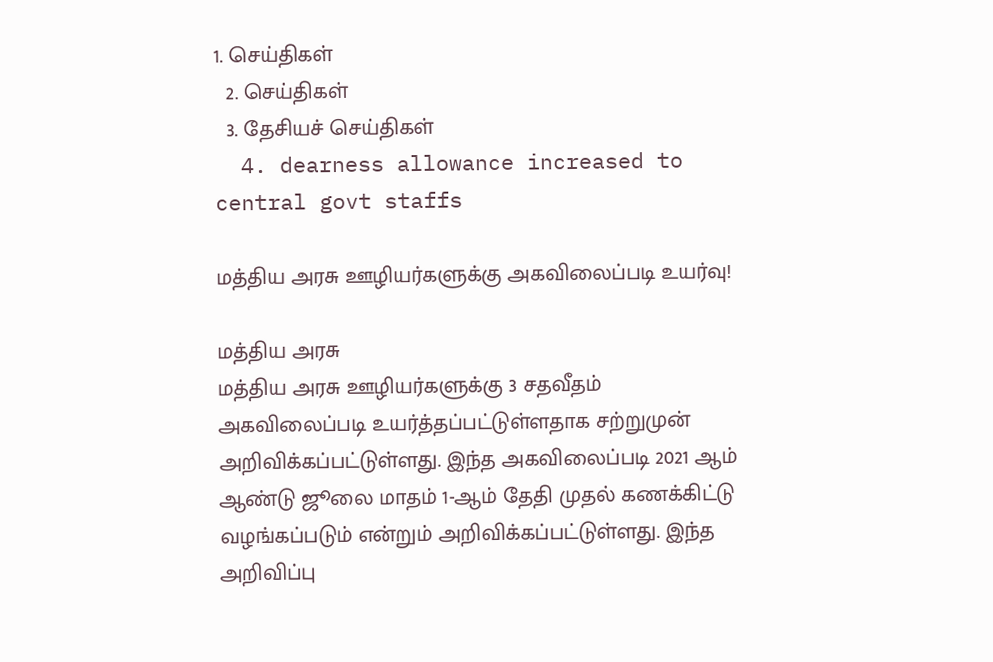1. செய்திகள்
  2. செய்திகள்
  3. தேசியச் செய்திகள்
  4. dearness allowance increased to central govt staffs

மத்திய அரசு ஊழியர்களுக்கு அகவிலைப்படி உயர்வு!

மத்திய அரசு
மத்திய அரசு ஊழியர்களுக்கு 3 சதவீதம் அகவிலைப்படி உயர்த்தப்பட்டுள்ளதாக சற்றுமுன் அறிவிக்கப்பட்டுள்ளது. இந்த அகவிலைப்படி 2021 ஆம் ஆண்டு ஜூலை மாதம் 1-ஆம் தேதி முதல் கணக்கிட்டு வழங்கப்படும் என்றும் அறிவிக்கப்பட்டுள்ளது. இந்த அறிவிப்பு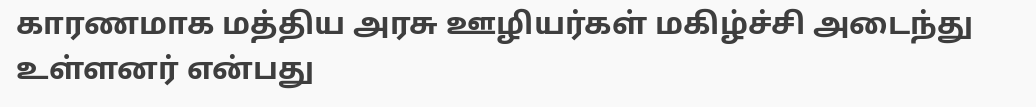காரணமாக மத்திய அரசு ஊழியர்கள் மகிழ்ச்சி அடைந்து உள்ளனர் என்பது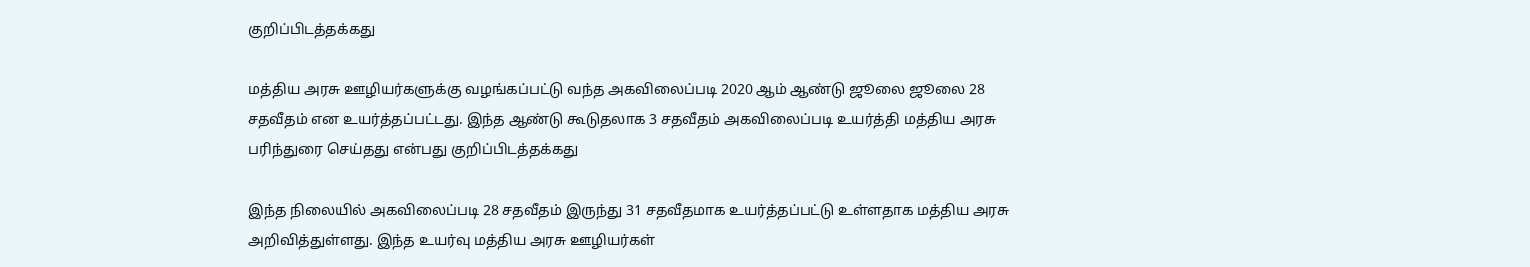குறிப்பிடத்தக்கது

மத்திய அரசு ஊழியர்களுக்கு வழங்கப்பட்டு வந்த அகவிலைப்படி 2020 ஆம் ஆண்டு ஜூலை ஜூலை 28 சதவீதம் என உயர்த்தப்பட்டது. இந்த ஆண்டு கூடுதலாக 3 சதவீதம் அகவிலைப்படி உயர்த்தி மத்திய அரசு பரிந்துரை செய்தது என்பது குறிப்பிடத்தக்கது

இந்த நிலையில் அகவிலைப்படி 28 சதவீதம் இருந்து 31 சதவீதமாக உயர்த்தப்பட்டு உள்ளதாக மத்திய அரசு அறிவித்துள்ளது. இந்த உயர்வு மத்திய அரசு ஊழியர்கள்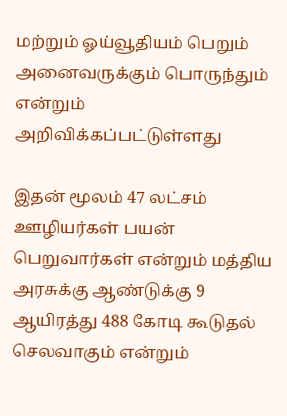மற்றும் ஓய்வூதியம் பெறும் அனைவருக்கும் பொருந்தும் என்றும் அறிவிக்கப்பட்டுள்ளது

இதன் மூலம் 47 லட்சம் ஊழியர்கள் பயன் பெறுவார்கள் என்றும் மத்திய அரசுக்கு ஆண்டுக்கு 9 ஆயிரத்து 488 கோடி கூடுதல் செலவாகும் என்றும்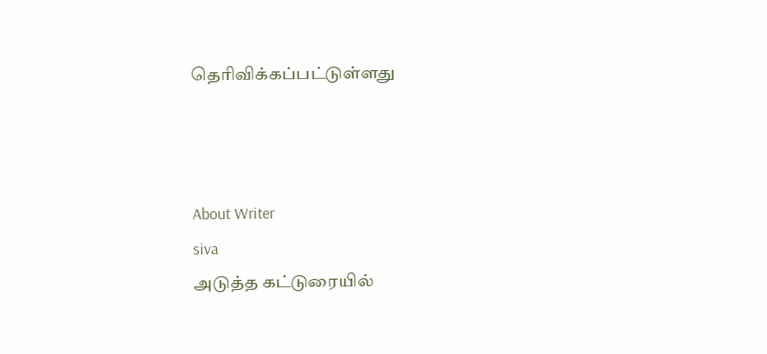தெரிவிக்கப்பட்டுள்ளது



About Writer
siva
அடுத்த கட்டுரையில்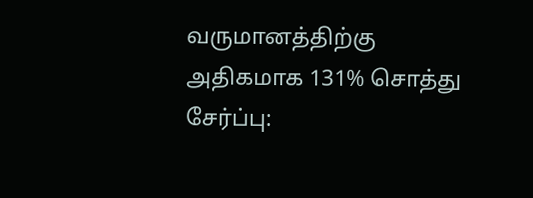வருமானத்திற்கு அதிகமாக 131% சொத்து சேர்ப்பு: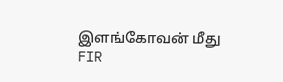இளங்கோவன் மீது FIR